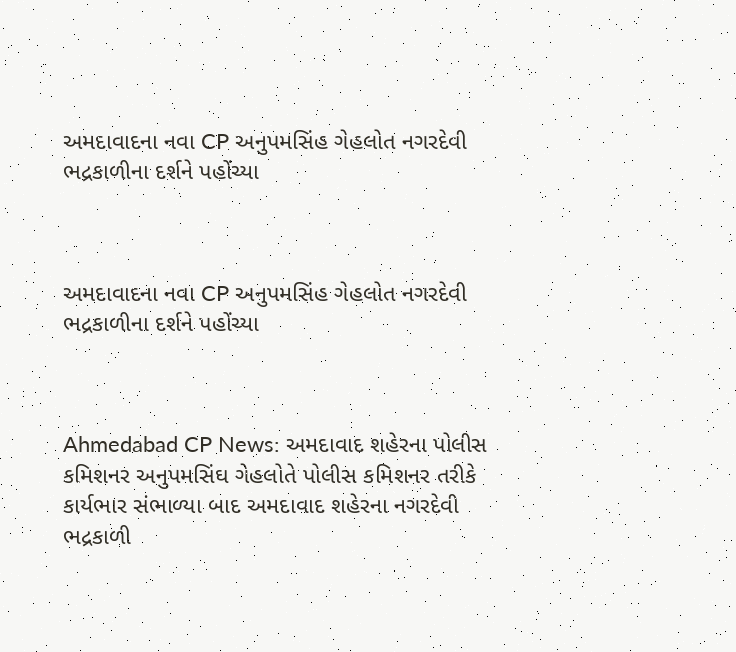અમદાવાદના નવા CP અનુપમસિંહ ગેહલોત નગરદેવી ભદ્રકાળીના દર્શને પહોંચ્યા



અમદાવાદના નવા CP અનુપમસિંહ ગેહલોત નગરદેવી ભદ્રકાળીના દર્શને પહોંચ્યા



Ahmedabad CP News: અમદાવાદ શહેરના પોલીસ કમિશનર અનુપમસિંઘ ગેહલોતે પોલીસ કમિશનર તરીકે કાર્યભાર સંભાળ્યા બાદ અમદાવાદ શહેરના નગરદેવી ભદ્રકાળી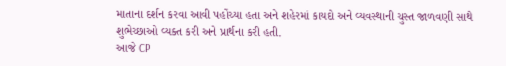માતાના દર્શન કરવા આવી પહોંચ્યા હતા અને શહેરમાં કાયદો અને વ્યવસ્થાની ચુસ્ત જાળવણી સાથે શુભેચ્છાઓ વ્યક્ત કરી અને પ્રાર્થના કરી હતી.
આજે CP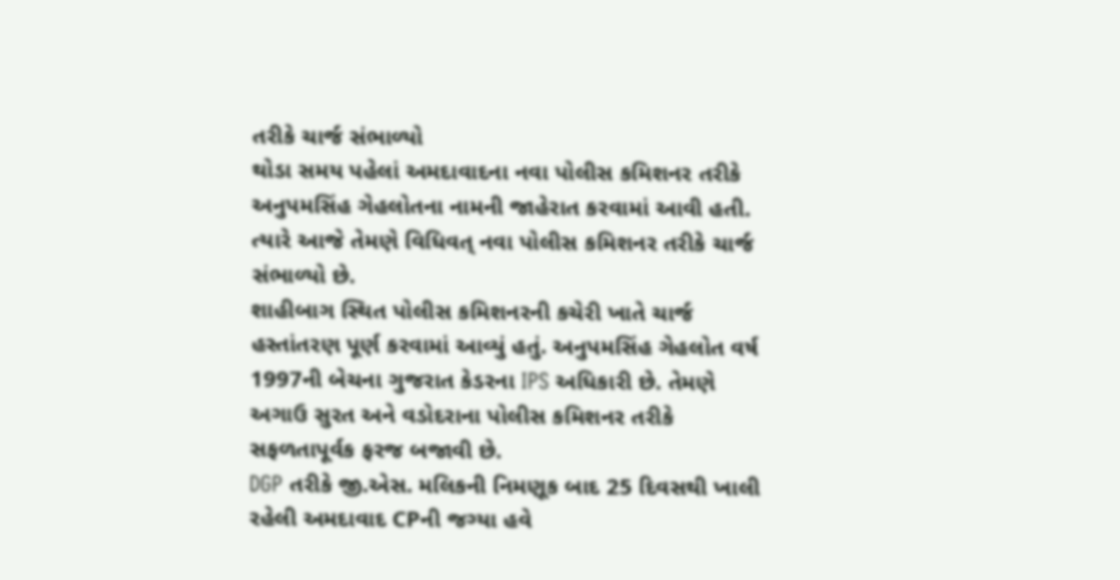તરીકે ચાર્જ સંભાળ્યો
થોડા સમય પહેલાં અમદાવાદના નવા પોલીસ કમિશનર તરીકે અનુપમસિંહ ગેહલોતના નામની જાહેરાત કરવામાં આવી હતી. ત્યારે આજે તેમણે વિધિવત્ નવા પોલીસ કમિશનર તરીકે ચાર્જ સંભાળ્યો છે.
શાહીબાગ સ્થિત પોલીસ કમિશનરની કચેરી ખાતે ચાર્જ હસ્તાંતરણ પૂર્ણ કરવામાં આવ્યું હતું. અનુપમસિંહ ગેહલોત વર્ષ 1997ની બેચના ગુજરાત કેડરના IPS અધિકારી છે. તેમણે અગાઉ સુરત અને વડોદરાના પોલીસ કમિશનર તરીકે સફળતાપૂર્વક ફરજ બજાવી છે.
DGP તરીકે જી.એસ. મલિકની નિમણૂક બાદ 25 દિવસથી ખાલી રહેલી અમદાવાદ CPની જગ્યા હવે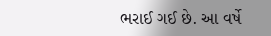ભરાઈ ગઈ છે. આ વર્ષે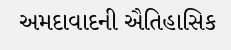અમદાવાદની ઐતિહાસિક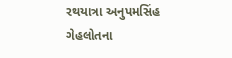રથયાત્રા અનુપમસિંહ ગેહલોતના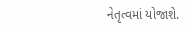નેતૃત્વમાં યોજાશે.